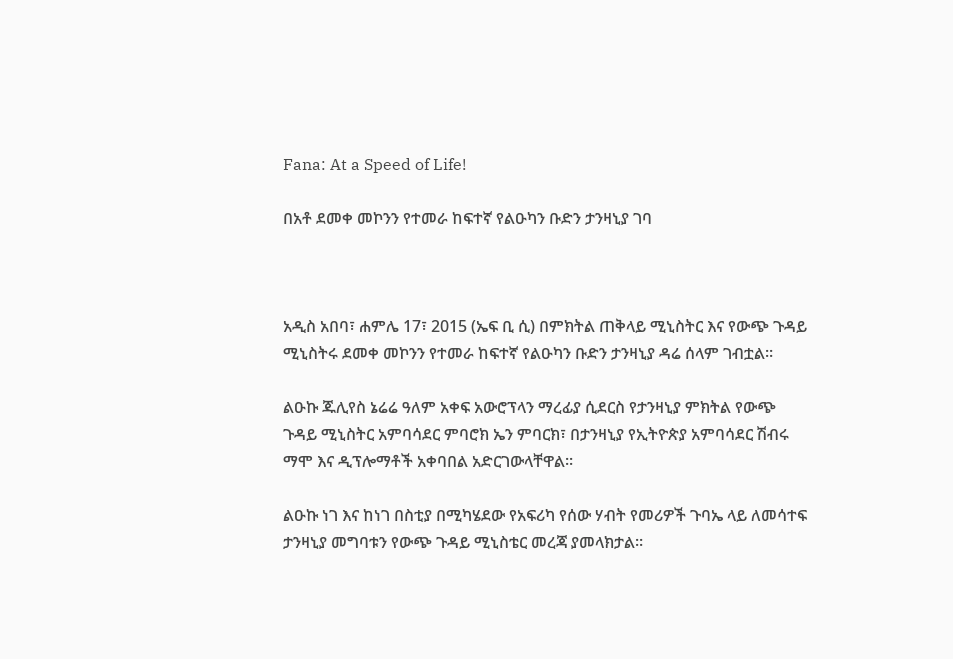Fana: At a Speed of Life!

በአቶ ደመቀ መኮንን የተመራ ከፍተኛ የልዑካን ቡድን ታንዛኒያ ገባ



አዲስ አበባ፣ ሐምሌ 17፣ 2015 (ኤፍ ቢ ሲ) በምክትል ጠቅላይ ሚኒስትር እና የውጭ ጉዳይ ሚኒስትሩ ደመቀ መኮንን የተመራ ከፍተኛ የልዑካን ቡድን ታንዛኒያ ዳሬ ሰላም ገብቷል።

ልዑኩ ጁሊየስ ኔሬሬ ዓለም አቀፍ አውሮፕላን ማረፊያ ሲደርስ የታንዛኒያ ምክትል የውጭ ጉዳይ ሚኒስትር አምባሳደር ምባሮክ ኤን ምባርክ፣ በታንዛኒያ የኢትዮጵያ አምባሳደር ሽብሩ ማሞ እና ዲፕሎማቶች አቀባበል አድርገውላቸዋል፡፡

ልዑኩ ነገ እና ከነገ በስቲያ በሚካሄደው የአፍሪካ የሰው ሃብት የመሪዎች ጉባኤ ላይ ለመሳተፍ ታንዛኒያ መግባቱን የውጭ ጉዳይ ሚኒስቴር መረጃ ያመላክታል።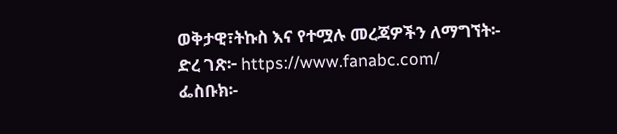ወቅታዊ፣ትኩስ እና የተሟሉ መረጃዎችን ለማግኘት፡-
ድረ ገጽ፦ https://www.fanabc.com/
ፌስቡክ፡-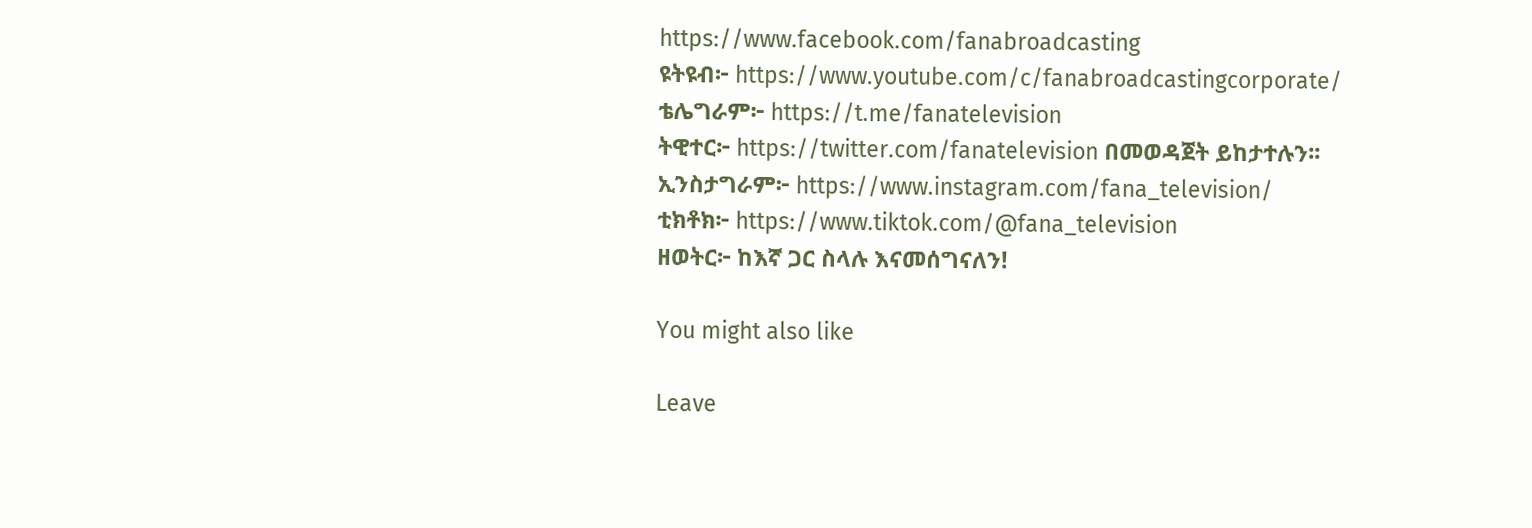https://www.facebook.com/fanabroadcasting
ዩትዩብ፦ https://www.youtube.com/c/fanabroadcastingcorporate/
ቴሌግራም፦ https://t.me/fanatelevision
ትዊተር፦ https://twitter.com/fanatelevision በመወዳጀት ይከታተሉን፡፡
ኢንስታግራም፦ https://www.instagram.com/fana_television/
ቲክቶክ፦ https://www.tiktok.com/@fana_television
ዘወትር፦ ከእኛ ጋር ስላሉ እናመሰግናለን!

You might also like

Leave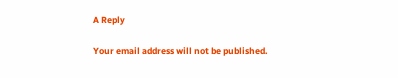A Reply

Your email address will not be published.